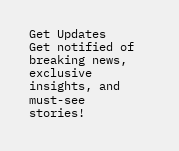Get Updates
Get notified of breaking news, exclusive insights, and must-see stories!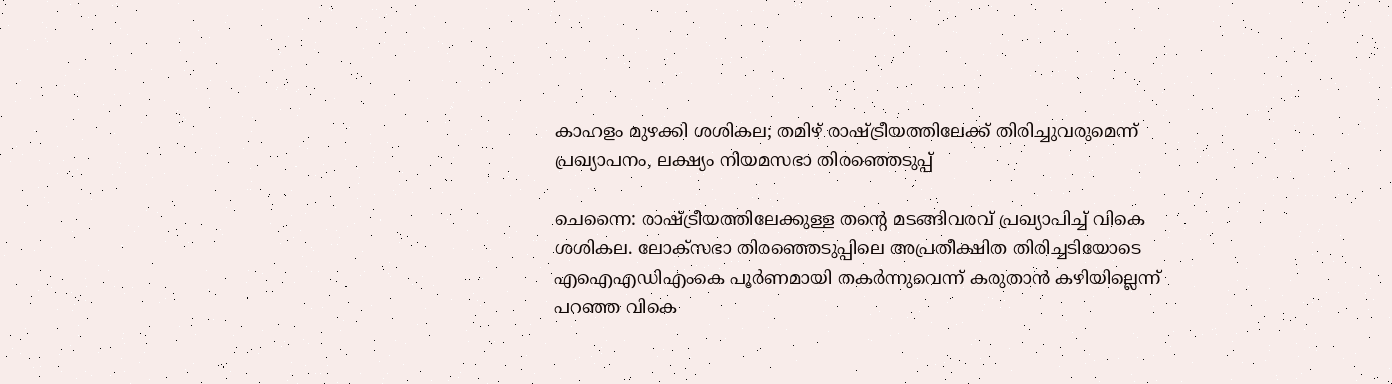കാഹളം മുഴക്കി ശശികല; തമിഴ് രാഷ്ട്രീയത്തിലേക്ക് തിരിച്ചുവരുമെന്ന് പ്രഖ്യാപനം, ലക്ഷ്യം നിയമസഭാ തിരഞ്ഞെടുപ്പ്

ചെന്നൈ: രാഷ്ട്രീയത്തിലേക്കുള്ള തന്റെ മടങ്ങിവരവ് പ്രഖ്യാപിച്ച് വികെ ശശികല. ലോക്‌സഭാ തിരഞ്ഞെടുപ്പിലെ അപ്രതീക്ഷിത തിരിച്ചടിയോടെ എഐഎഡിഎംകെ പൂർണമായി തകർന്നുവെന്ന് കരുതാൻ കഴിയില്ലെന്ന് പറഞ്ഞ വികെ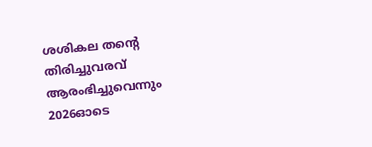ശശികല തന്റെ തിരിച്ചുവരവ് ആരംഭിച്ചുവെന്നും 2026ഓടെ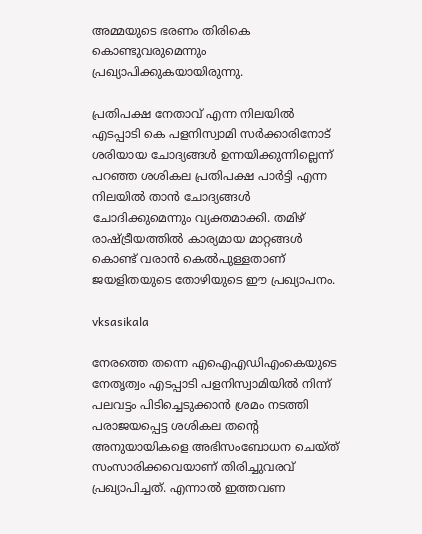അമ്മയുടെ ഭരണം തിരികെ കൊണ്ടുവരുമെന്നും പ്രഖ്യാപിക്കുകയായിരുന്നു.

പ്രതിപക്ഷ നേതാവ് എന്ന നിലയിൽ എടപ്പാടി കെ പളനിസ്വാമി സർക്കാരിനോട് ശരിയായ ചോദ്യങ്ങൾ ഉന്നയിക്കുന്നില്ലെന്ന് പറഞ്ഞ ശശികല പ്രതിപക്ഷ പാർട്ടി എന്ന നിലയിൽ താൻ ചോദ്യങ്ങൾ ചോദിക്കുമെന്നും വ്യക്തമാക്കി. തമിഴ് രാഷ്ട്രീയത്തിൽ കാര്യമായ മാറ്റങ്ങൾ കൊണ്ട് വരാൻ കെൽപുള്ളതാണ് ജയളിതയുടെ തോഴിയുടെ ഈ പ്രഖ്യാപനം.

vksasikala

നേരത്തെ തന്നെ എഐഎഡിഎംകെയുടെ നേതൃത്വം എടപ്പാടി പളനിസ്വാമിയിൽ നിന്ന് പലവട്ടം പിടിച്ചെടുക്കാൻ ശ്രമം നടത്തി പരാജയപ്പെട്ട ശശികല തന്റെ അനുയായികളെ അഭിസംബോധന ചെയ്‌ത്‌ സംസാരിക്കവെയാണ് തിരിച്ചുവരവ് പ്രഖ്യാപിച്ചത്. എന്നാൽ ഇത്തവണ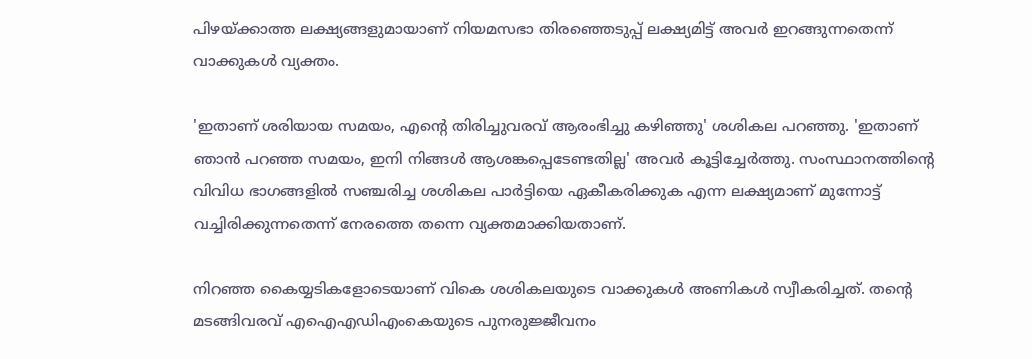പിഴയ്ക്കാത്ത ലക്ഷ്യങ്ങളുമായാണ് നിയമസഭാ തിരഞ്ഞെടുപ്പ് ലക്ഷ്യമിട്ട് അവർ ഇറങ്ങുന്നതെന്ന് വാക്കുകൾ വ്യക്തം.

'ഇതാണ് ശരിയായ സമയം, എന്റെ തിരിച്ചുവരവ് ആരംഭിച്ചു കഴിഞ്ഞു' ശശികല പറഞ്ഞു. 'ഇതാണ് ഞാൻ പറഞ്ഞ സമയം, ഇനി നിങ്ങൾ ആശങ്കപ്പെടേണ്ടതില്ല' അവർ കൂട്ടിച്ചേർത്തു. സംസ്ഥാനത്തിന്റെ വിവിധ ഭാഗങ്ങളിൽ സഞ്ചരിച്ച ശശികല പാർട്ടിയെ ഏകീകരിക്കുക എന്ന ലക്ഷ്യമാണ് മുന്നോട്ട് വച്ചിരിക്കുന്നതെന്ന് നേരത്തെ തന്നെ വ്യക്തമാക്കിയതാണ്.

നിറഞ്ഞ കൈയ്യടികളോടെയാണ് വികെ ശശികലയുടെ വാക്കുകൾ അണികൾ സ്വീകരിച്ചത്. തന്റെ മടങ്ങിവരവ് എഐഎഡിഎംകെയുടെ പുനരുജ്ജീവനം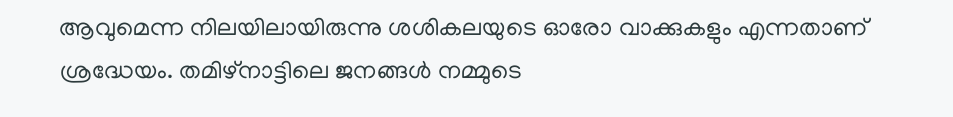ആവുമെന്ന നിലയിലായിരുന്നു ശശികലയുടെ ഓരോ വാക്കുകളും എന്നതാണ് ശ്രദ്ധേയം. തമിഴ്‌നാട്ടിലെ ജനങ്ങൾ നമ്മുടെ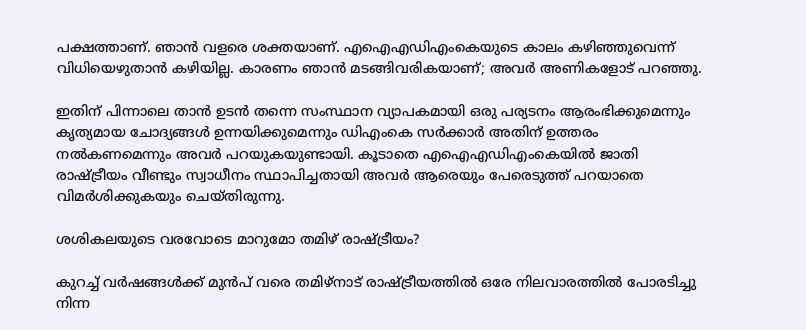പക്ഷത്താണ്. ഞാൻ വളരെ ശക്തയാണ്. എഐഎഡിഎംകെയുടെ കാലം കഴിഞ്ഞുവെന്ന് വിധിയെഴുതാൻ കഴിയില്ല. കാരണം ഞാൻ മടങ്ങിവരികയാണ്; അവർ അണികളോട് പറഞ്ഞു.

ഇതിന് പിന്നാലെ താൻ ഉടൻ തന്നെ സംസ്ഥാന വ്യാപകമായി ഒരു പര്യടനം ആരംഭിക്കുമെന്നും കൃത്യമായ ചോദ്യങ്ങൾ ഉന്നയിക്കുമെന്നും ഡിഎംകെ സർക്കാർ അതിന് ഉത്തരം നൽകണമെന്നും അവർ പറയുകയുണ്ടായി. കൂടാതെ എഐഎഡിഎംകെയിൽ ജാതി രാഷ്ട്രീയം വീണ്ടും സ്വാധീനം സ്ഥാപിച്ചതായി അവർ ആരെയും പേരെടുത്ത് പറയാതെ വിമർശിക്കുകയും ചെയ്‌തിരുന്നു.

ശശികലയുടെ വരവോടെ മാറുമോ തമിഴ് രാഷ്ട്രീയം?

കുറച്ച് വർഷങ്ങൾക്ക് മുൻപ് വരെ തമിഴ്‌നാട് രാഷ്ട്രീയത്തിൽ ഒരേ നിലവാരത്തിൽ പോരടിച്ചു നിന്ന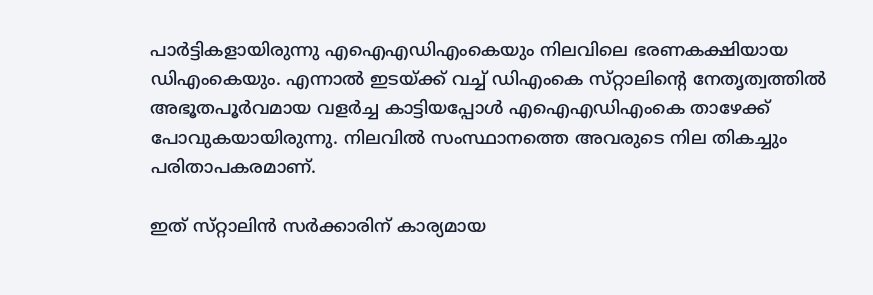പാർട്ടികളായിരുന്നു എഐഎഡിഎംകെയും നിലവിലെ ഭരണകക്ഷിയായ ഡിഎംകെയും. എന്നാൽ ഇടയ്ക്ക് വച്ച് ഡിഎംകെ സ്‌റ്റാലിന്റെ നേതൃത്വത്തിൽ അഭൂതപൂർവമായ വളർച്ച കാട്ടിയപ്പോൾ എഐഎഡിഎംകെ താഴേക്ക് പോവുകയായിരുന്നു. നിലവിൽ സംസ്ഥാനത്തെ അവരുടെ നില തികച്ചും പരിതാപകരമാണ്.

ഇത് സ്‌റ്റാലിൻ സർക്കാരിന് കാര്യമായ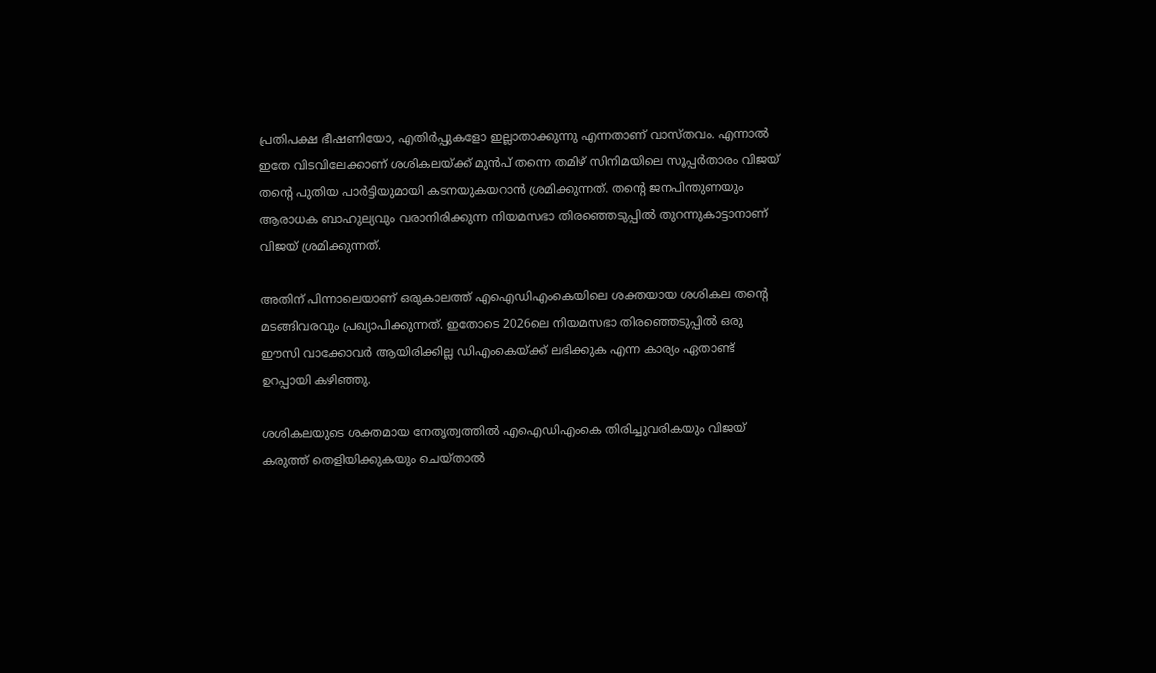പ്രതിപക്ഷ ഭീഷണിയോ, എതിർപ്പുകളോ ഇല്ലാതാക്കുന്നു എന്നതാണ് വാസ്‌തവം. എന്നാൽ ഇതേ വിടവിലേക്കാണ് ശശികലയ്ക്ക് മുൻപ് തന്നെ തമിഴ് സിനിമയിലെ സൂപ്പർതാരം വിജയ് തന്റെ പുതിയ പാർട്ടിയുമായി കടനയുകയറാൻ ശ്രമിക്കുന്നത്. തന്റെ ജനപിന്തുണയും ആരാധക ബാഹുല്യവും വരാനിരിക്കുന്ന നിയമസഭാ തിരഞ്ഞെടുപ്പിൽ തുറന്നുകാട്ടാനാണ് വിജയ് ശ്രമിക്കുന്നത്.

അതിന് പിന്നാലെയാണ് ഒരുകാലത്ത് എഐഡിഎംകെയിലെ ശക്തയായ ശശികല തന്റെ മടങ്ങിവരവും പ്രഖ്യാപിക്കുന്നത്. ഇതോടെ 2026ലെ നിയമസഭാ തിരഞ്ഞെടുപ്പിൽ ഒരു ഈസി വാക്കോവർ ആയിരിക്കില്ല ഡിഎംകെയ്ക്ക് ലഭിക്കുക എന്ന കാര്യം ഏതാണ്ട് ഉറപ്പായി കഴിഞ്ഞു.

ശശികലയുടെ ശക്തമായ നേതൃത്വത്തിൽ എഐഡിഎംകെ തിരിച്ചുവരികയും വിജയ് കരുത്ത് തെളിയിക്കുകയും ചെയ്‌താൽ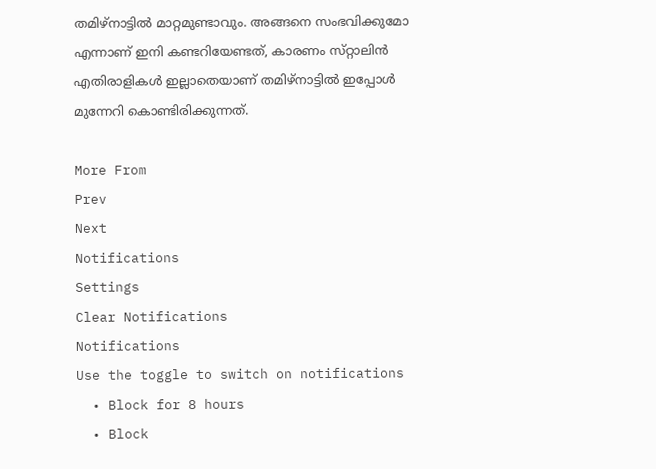തമിഴ്‌നാട്ടിൽ മാറ്റമുണ്ടാവും. അങ്ങനെ സംഭവിക്കുമോ എന്നാണ് ഇനി കണ്ടറിയേണ്ടത്, കാരണം സ്‌റ്റാലിൻ എതിരാളികൾ ഇല്ലാതെയാണ് തമിഴ്‌നാട്ടിൽ ഇപ്പോൾ മുന്നേറി കൊണ്ടിരിക്കുന്നത്.

More From
Prev
Next
Notifications
Settings
Clear Notifications
Notifications
Use the toggle to switch on notifications
  • Block for 8 hours
  • Block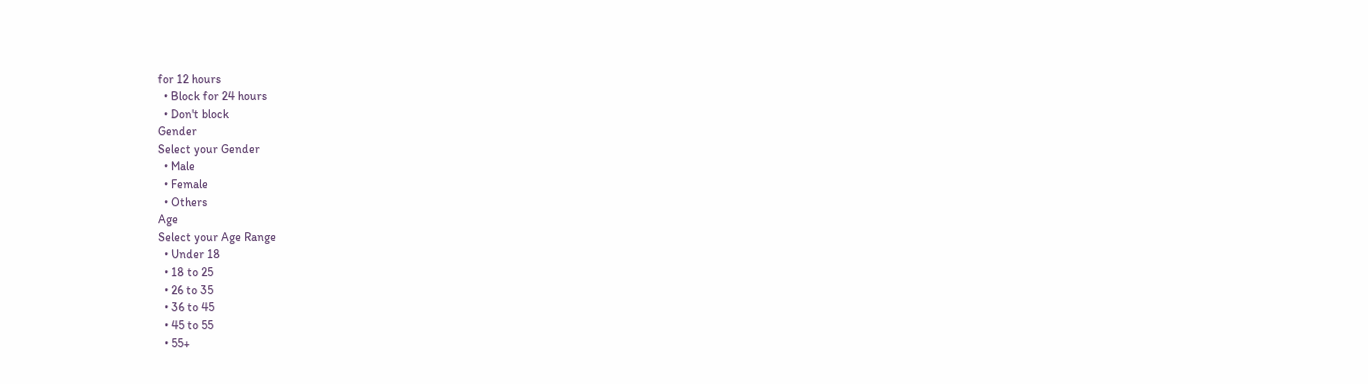for 12 hours
  • Block for 24 hours
  • Don't block
Gender
Select your Gender
  • Male
  • Female
  • Others
Age
Select your Age Range
  • Under 18
  • 18 to 25
  • 26 to 35
  • 36 to 45
  • 45 to 55
  • 55+